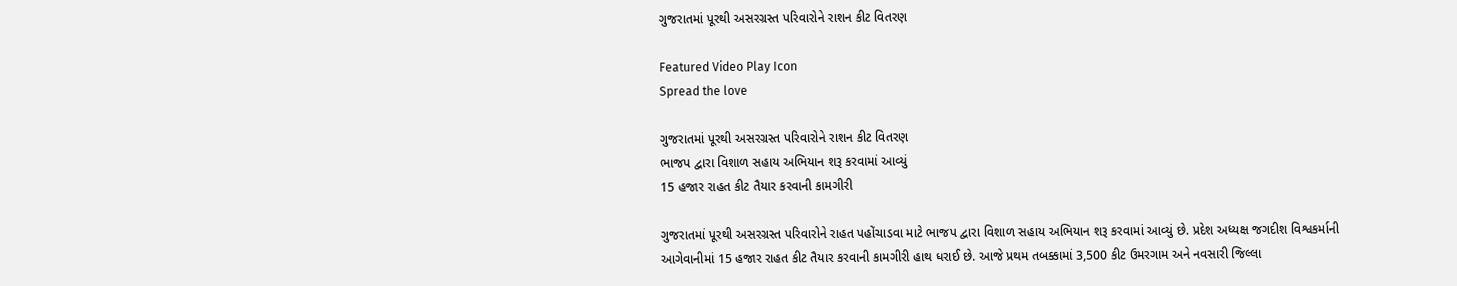ગુજરાતમાં પૂરથી અસરગ્રસ્ત પરિવારોને રાશન કીટ વિતરણ

Featured Video Play Icon
Spread the love

ગુજરાતમાં પૂરથી અસરગ્રસ્ત પરિવારોને રાશન કીટ વિતરણ
ભાજપ દ્વારા વિશાળ સહાય અભિયાન શરૂ કરવામાં આવ્યું
15 હજાર રાહત કીટ તૈયાર કરવાની કામગીરી

ગુજરાતમાં પૂરથી અસરગ્રસ્ત પરિવારોને રાહત પહોંચાડવા માટે ભાજપ દ્વારા વિશાળ સહાય અભિયાન શરૂ કરવામાં આવ્યું છે. પ્રદેશ અધ્યક્ષ જગદીશ વિશ્વકર્માની આગેવાનીમાં 15 હજાર રાહત કીટ તૈયાર કરવાની કામગીરી હાથ ધરાઈ છે. આજે પ્રથમ તબક્કામાં 3,500 કીટ ઉમરગામ અને નવસારી જિલ્લા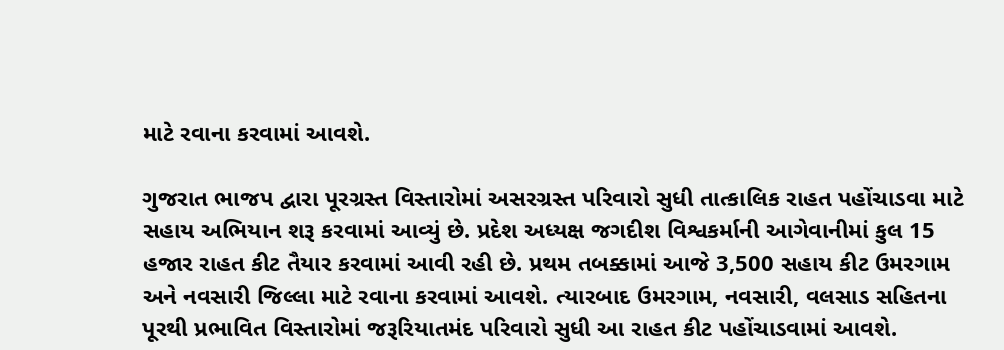માટે રવાના કરવામાં આવશે.

ગુજરાત ભાજપ દ્વારા પૂરગ્રસ્ત વિસ્તારોમાં અસરગ્રસ્ત પરિવારો સુધી તાત્કાલિક રાહત પહોંચાડવા માટે સહાય અભિયાન શરૂ કરવામાં આવ્યું છે. પ્રદેશ અધ્યક્ષ જગદીશ વિશ્વકર્માની આગેવાનીમાં કુલ 15 હજાર રાહત કીટ તૈયાર કરવામાં આવી રહી છે. પ્રથમ તબક્કામાં આજે 3,500 સહાય કીટ ઉમરગામ અને નવસારી જિલ્લા માટે રવાના કરવામાં આવશે. ત્યારબાદ ઉમરગામ, નવસારી, વલસાડ સહિતના પૂરથી પ્રભાવિત વિસ્તારોમાં જરૂરિયાતમંદ પરિવારો સુધી આ રાહત કીટ પહોંચાડવામાં આવશે.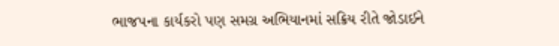ભાજપના કાર્યકરો પણ સમગ્ર અભિયાનમાં સક્રિય રીતે જોડાઈને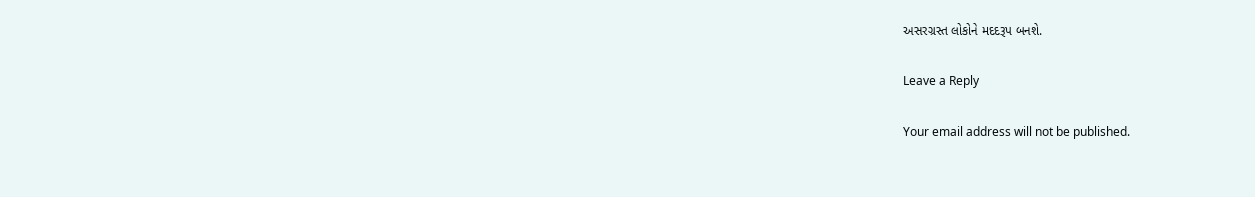અસરગ્રસ્ત લોકોને મદદરૂપ બનશે.

Leave a Reply

Your email address will not be published.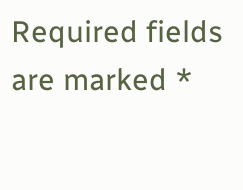Required fields are marked *